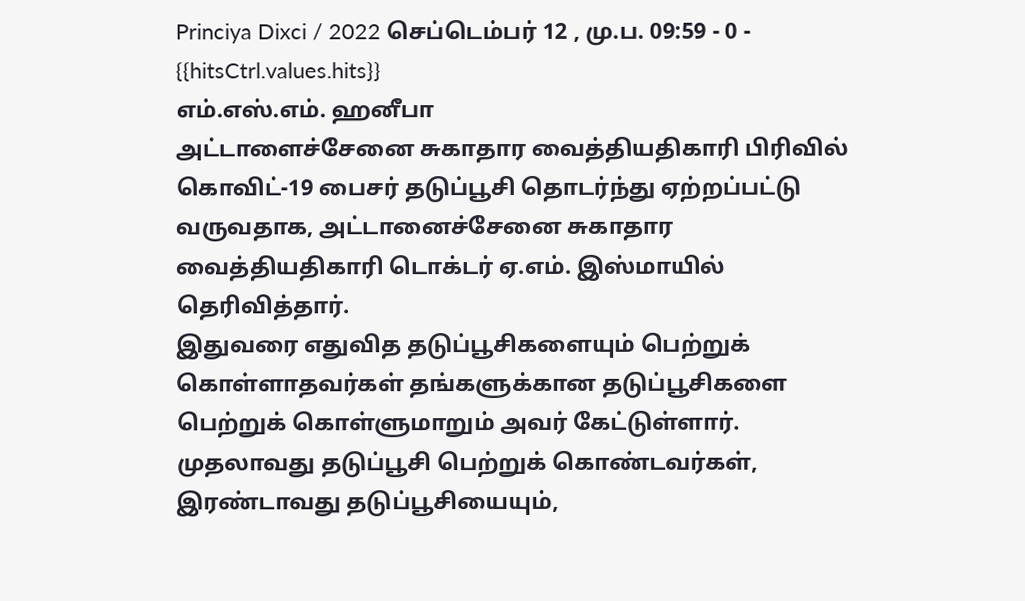Princiya Dixci / 2022 செப்டெம்பர் 12 , மு.ப. 09:59 - 0 - {{hitsCtrl.values.hits}}
எம்.எஸ்.எம். ஹனீபா
அட்டாளைச்சேனை சுகாதார வைத்தியதிகாரி பிரிவில் கொவிட்-19 பைசர் தடுப்பூசி தொடர்ந்து ஏற்றப்பட்டு வருவதாக, அட்டானைச்சேனை சுகாதார வைத்தியதிகாரி டொக்டர் ஏ.எம். இஸ்மாயில் தெரிவித்தார்.
இதுவரை எதுவித தடுப்பூசிகளையும் பெற்றுக் கொள்ளாதவர்கள் தங்களுக்கான தடுப்பூசிகளை பெற்றுக் கொள்ளுமாறும் அவர் கேட்டுள்ளார்.
முதலாவது தடுப்பூசி பெற்றுக் கொண்டவர்கள், இரண்டாவது தடுப்பூசியையும்,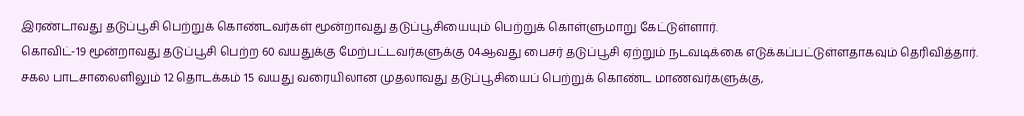இரண்டாவது தடுப்பூசி பெற்றுக் கொண்டவர்கள் மூன்றாவது தடுப்பூசியையும் பெற்றுக் கொள்ளுமாறு கேட்டுள்ளார்.
கொவிட்-19 மூன்றாவது தடுப்பூசி பெற்ற 60 வயதுக்கு மேற்பட்டவர்களுக்கு 04ஆவது பைசர் தடுப்பூசி ஏற்றும் நடவடிக்கை எடுக்கப்பட்டுள்ளதாகவும் தெரிவித்தார்.
சகல பாடசாலைளிலும் 12 தொடக்கம் 15 வயது வரையிலான முதலாவது தடுப்பூசியைப் பெற்றுக் கொண்ட மாணவர்களுக்கு,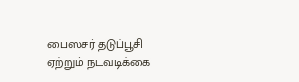பைஸசர் தடுப்பூசி ஏற்றும் நடவடிக்கை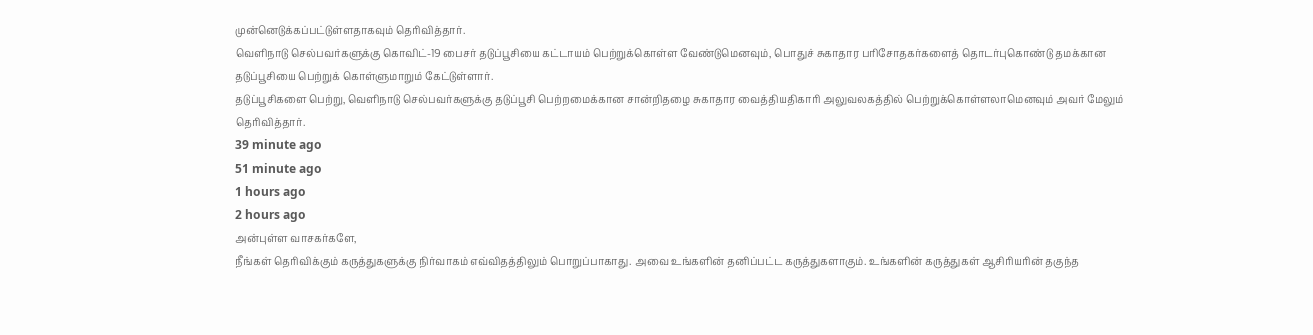முன்னெடுக்கப்பட்டுள்ளதாகவும் தெரிவித்தார்.
வெளிநாடு செல்பவர்களுக்கு கொவிட்-19 பைசர் தடுப்பூசியை கட்டாயம் பெற்றுக்கொள்ள வேண்டுமெனவும், பொதுச் சுகாதார பரிசோதகர்களைத் தொடர்புகொண்டு தமக்கான தடுப்பூசியை பெற்றுக் கொள்ளுமாறும் கேட்டுள்ளார்.
தடுப்பூசிகளை பெற்று, வெளிநாடு செல்பவர்களுக்கு தடுப்பூசி பெற்றமைக்கான சான்றிதழை சுகாதார வைத்தியதிகாரி அலுவலகத்தில் பெற்றுக்கொள்ளலாமெனவும் அவர் மேலும் தெரிவித்தார்.
39 minute ago
51 minute ago
1 hours ago
2 hours ago
அன்புள்ள வாசகர்களே,
நீங்கள் தெரிவிக்கும் கருத்துகளுக்கு நிர்வாகம் எவ்விதத்திலும் பொறுப்பாகாது. அவை உங்களின் தனிப்பட்ட கருத்துகளாகும். உங்களின் கருத்துகள் ஆசிரியரின் தகுந்த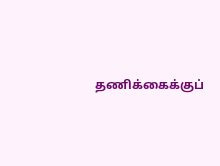தணிக்கைக்குப்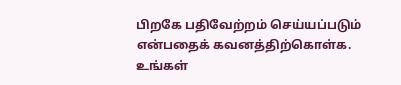பிறகே பதிவேற்றம் செய்யப்படும் என்பதைக் கவனத்திற்கொள்க. உங்கள்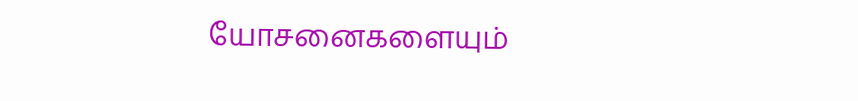யோசனைகளையும்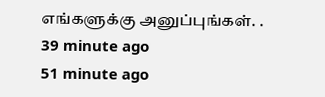எங்களுக்கு அனுப்புங்கள். .
39 minute ago
51 minute ago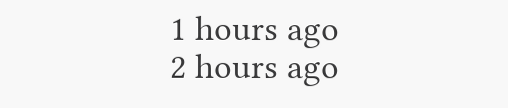1 hours ago
2 hours ago